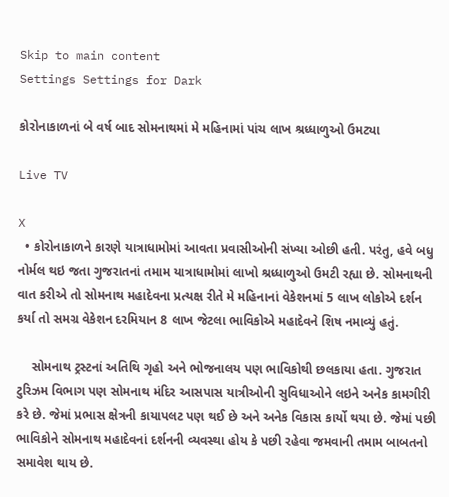Skip to main content
Settings Settings for Dark

કોરોનાકાળનાં બે વર્ષ બાદ સોમનાથમાં મે મહિનામાં પાંચ લાખ શ્રધ્ધાળુઓ ઉમટ્યા

Live TV

X
  • કોરોનાકાળને કારણે યાત્રાધામોમાં આવતા પ્રવાસીઓની સંખ્યા ઓછી હતી. પરંતુ, હવે બધુ નોર્મલ થઇ જતા ગુજરાતનાં તમામ યાત્રાધામોમાં લાખો શ્રધ્ધાળુઓ ઉમટી રહ્યા છે. સોમનાથની વાત કરીએ તો સોમનાથ મહાદેવના પ્રત્યક્ષ રીતે મે મહિનાનાં વેકેશનમાં 5 લાખ લોકોએ દર્શન કર્યા તો સમગ્ર વેકેશન દરમિયાન 8 લાખ જેટલા ભાવિકોએ મહાદેવને શિષ નમાવ્યું હતું.

    સોમનાથ ટ્રસ્ટનાં અતિથિ ગૃહો અને ભોજનાલય પણ ભાવિકોથી છલકાયા હતા. ગુજરાત ટુરિઝમ વિભાગ પણ સોમનાથ મંદિર આસપાસ યાત્રીઓની સુવિધાઓને લઇને અનેક કામગીરી કરે છે. જેમાં પ્રભાસ ક્ષેત્રની કાયાપલટ પણ થઈ છે અને અનેક વિકાસ કાર્યો થયા છે. જેમાં પછી ભાવિકોને સોમનાથ મહાદેવનાં દર્શનની વ્યવસ્થા હોય કે પછી રહેવા જમવાની તમામ બાબતનો સમાવેશ થાય છે.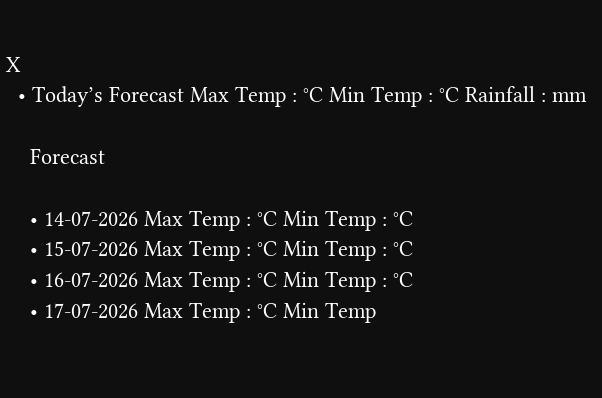X
  • Today’s Forecast Max Temp : °C Min Temp : °C Rainfall : mm

    Forecast

    • 14-07-2026 Max Temp : °C Min Temp : °C
    • 15-07-2026 Max Temp : °C Min Temp : °C
    • 16-07-2026 Max Temp : °C Min Temp : °C
    • 17-07-2026 Max Temp : °C Min Temp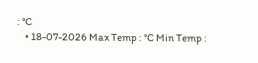: °C
    • 18-07-2026 Max Temp : °C Min Temp :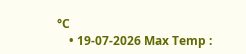°C
    • 19-07-2026 Max Temp :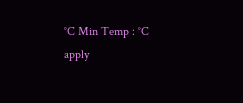°C Min Temp : °C
apply